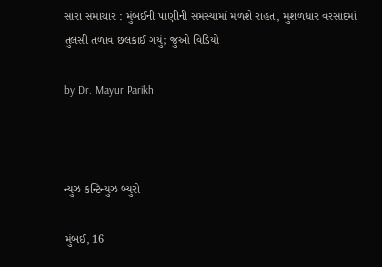સારા સમાચાર : મુંબઈની પાણીની સમસ્યામાં મળશે રાહત, મુશળધાર વરસાદમાં તુલસી તળાવ છલકાઈ ગયું; જુઓ વિડિયો

by Dr. Mayur Parikh



ન્યુઝ કન્ટિન્યુઝ બ્યુરો

મુંબઈ, 16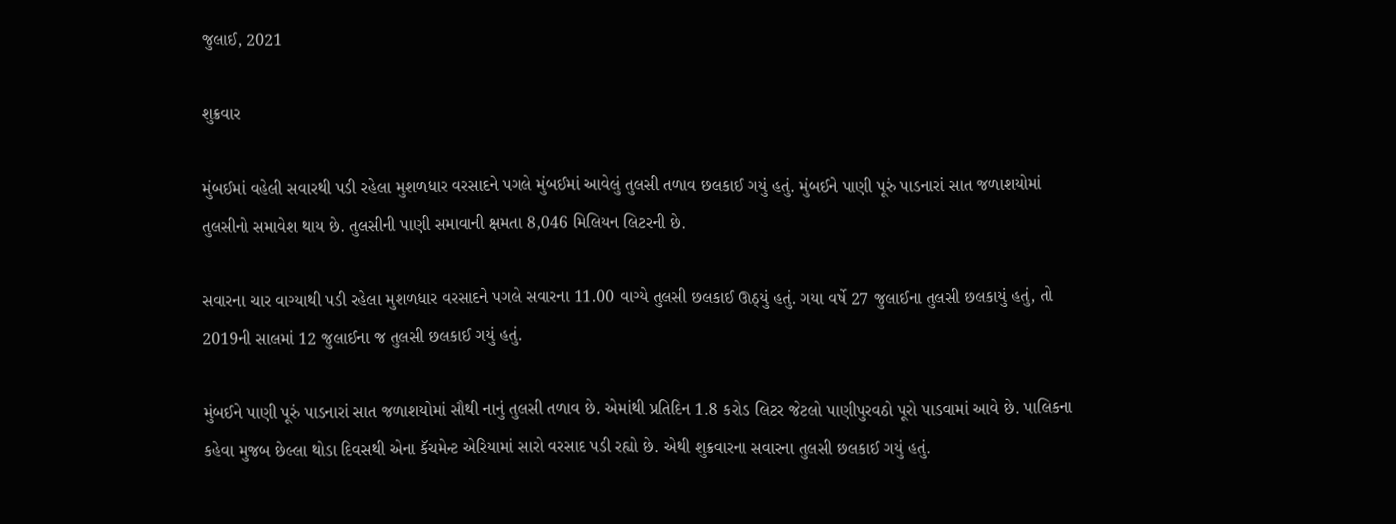જુલાઈ, 2021

શુક્રવાર

મુંબઈમાં વહેલી સવારથી પડી રહેલા મુશળધાર વરસાદને પગલે મુંબઈમાં આવેલું તુલસી તળાવ છલકાઈ ગયું હતું. મુંબઈને પાણી પૂરું પાડનારાં સાત જળાશયોમાં તુલસીનો સમાવેશ થાય છે. તુલસીની પાણી સમાવાની ક્ષમતા 8,046 મિલિયન લિટરની છે.

સવારના ચાર વાગ્યાથી પડી રહેલા મુશળધાર વરસાદને પગલે સવારના 11.00 વાગ્યે તુલસી છલકાઈ ઊઠ્યું હતું. ગયા વર્ષે 27 જુલાઈના તુલસી છલકાયું હતું, તો 2019ની સાલમાં 12 જુલાઈના જ તુલસી છલકાઈ ગયું હતું.

મુંબઈને પાણી પૂરું પાડનારાં સાત જળાશયોમાં સૌથી નાનું તુલસી તળાવ છે. એમાંથી પ્રતિદિન 1.8 કરોડ લિટર જેટલો પાણીપુરવઠો પૂરો પાડવામાં આવે છે. પાલિકના કહેવા મુજબ છેલ્લા થોડા દિવસથી એના કૅચમેન્ટ એરિયામાં સારો વરસાદ પડી રહ્યો છે. એથી શુક્રવારના સવારના તુલસી છલકાઈ ગયું હતું.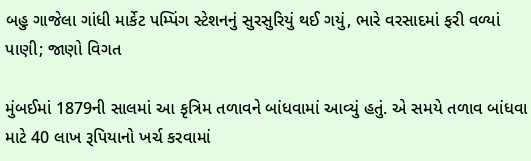બહુ ગાજેલા ગાંધી માર્કેટ પમ્પિંગ સ્ટેશનનું સુરસુરિયું થઈ ગયું, ભારે વરસાદમાં ફરી વળ્યાં પાણી; જાણો વિગત

મુંબઈમાં 1879ની સાલમાં આ કૃત્રિમ તળાવને બાંધવામાં આવ્યું હતું. એ સમયે તળાવ બાંધવા માટે 40 લાખ રૂપિયાનો ખર્ચ કરવામાં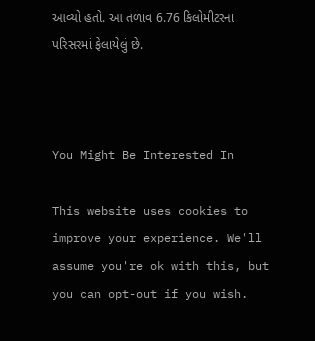આવ્યો હતો. આ તળાવ 6.76 કિલોમીટરના પરિસરમાં ફેલાયેલું છે.



You Might Be Interested In

This website uses cookies to improve your experience. We'll assume you're ok with this, but you can opt-out if you wish.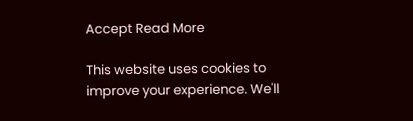Accept Read More

This website uses cookies to improve your experience. We'll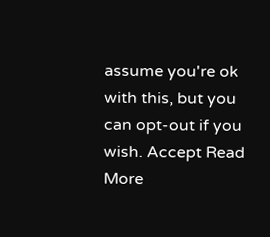assume you're ok with this, but you can opt-out if you wish. Accept Read More